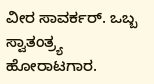ವೀರ ಸಾವರ್ಕರ್. ಒಬ್ಬ ಸ್ವಾತಂತ್ರ್ಯ ಹೋರಾಟಗಾರ.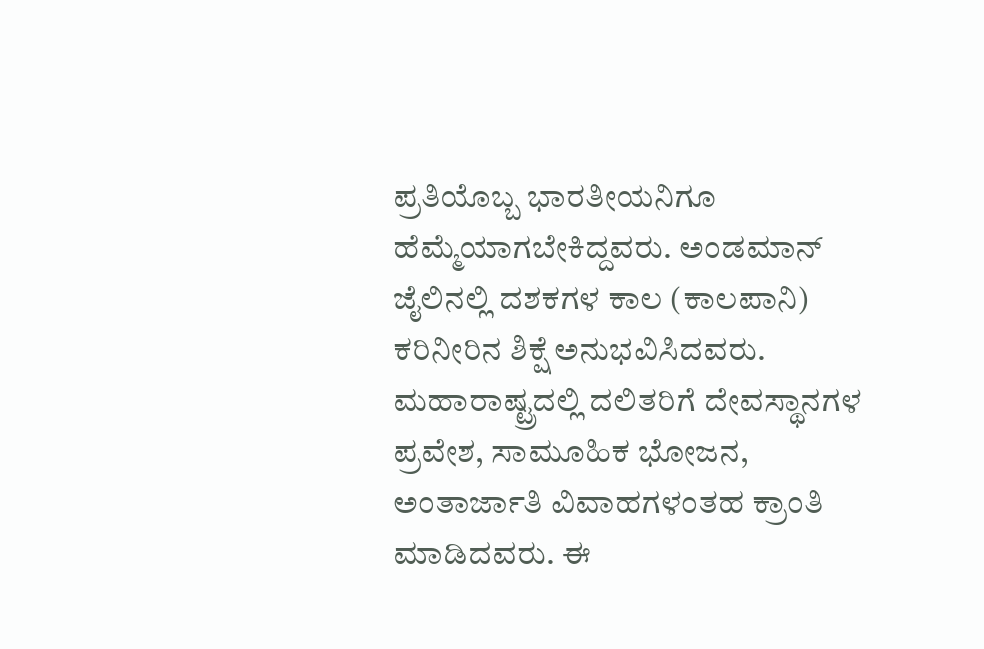ಪ್ರತಿಯೊಬ್ಬ ಭಾರತೀಯನಿಗೂ ಹೆಮ್ಮೆಯಾಗಬೇಕಿದ್ದವರು. ಅಂಡಮಾನ್ ಜೈಲಿನಲ್ಲಿ ದಶಕಗಳ ಕಾಲ (ಕಾಲಪಾನಿ) ಕರಿನೀರಿನ ಶಿಕ್ಷೆ ಅನುಭವಿಸಿದವರು. ಮಹಾರಾಷ್ಟ್ರದಲ್ಲಿ ದಲಿತರಿಗೆ ದೇವಸ್ಥಾನಗಳ ಪ್ರವೇಶ, ಸಾಮೂಹಿಕ ಭೋಜನ, ಅಂತಾರ್ಜಾತಿ ವಿವಾಹಗಳಂತಹ ಕ್ರಾಂತಿ ಮಾಡಿದವರು. ಈ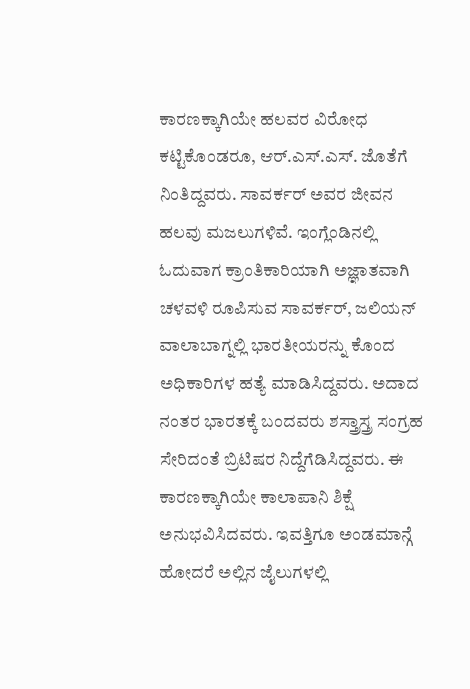ಕಾರಣಕ್ಕಾಗಿಯೇ ಹಲವರ ವಿರೋಧ ಕಟ್ಟಿಕೊಂಡರೂ, ಆರ್.ಎಸ್.ಎಸ್. ಜೊತೆಗೆ ನಿಂತಿದ್ದವರು. ಸಾವರ್ಕರ್ ಅವರ ಜೀವನ ಹಲವು ಮಜಲುಗಳಿವೆ. ಇಂಗ್ಲೆಂಡಿನಲ್ಲಿ ಓದುವಾಗ ಕ್ರಾಂತಿಕಾರಿಯಾಗಿ ಅಜ್ಞಾತವಾಗಿ ಚಳವಳಿ ರೂಪಿಸುವ ಸಾವರ್ಕರ್, ಜಲಿಯನ್ ವಾಲಾಬಾಗ್ನಲ್ಲಿ ಭಾರತೀಯರನ್ನು ಕೊಂದ ಅಧಿಕಾರಿಗಳ ಹತ್ಯೆ ಮಾಡಿಸಿದ್ದವರು. ಅದಾದ ನಂತರ ಭಾರತಕ್ಕೆ ಬಂದವರು ಶಸ್ತ್ರಾಸ್ತ್ರ ಸಂಗ್ರಹ ಸೇರಿದಂತೆ ಬ್ರಿಟಿಷರ ನಿದ್ದೆಗೆಡಿಸಿದ್ದವರು. ಈ ಕಾರಣಕ್ಕಾಗಿಯೇ ಕಾಲಾಪಾನಿ ಶಿಕ್ಷೆ ಅನುಭವಿಸಿದವರು. ಇವತ್ತಿಗೂ ಅಂಡಮಾನ್ಗೆ ಹೋದರೆ ಅಲ್ಲಿನ ಜೈಲುಗಳಲ್ಲಿ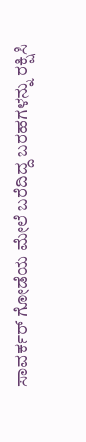ಸಾವರ್ಕರ್ ಗೋಡೆಯ ಮೇಲೆ ಬರೆದಿದ್ದ ಬರಹಗಳನ್ನು ರಕ್ಷಿಸಿ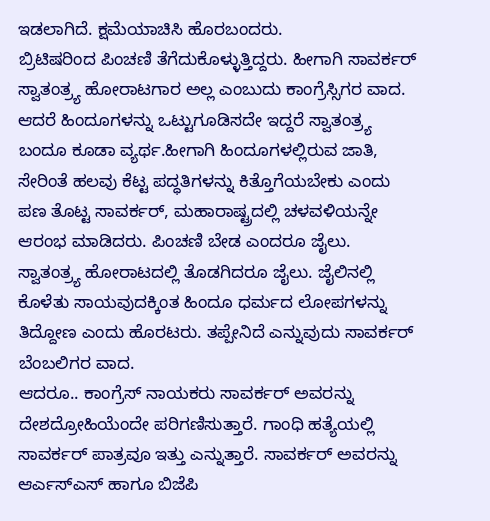ಇಡಲಾಗಿದೆ. ಕ್ಷಮೆಯಾಚಿಸಿ ಹೊರಬಂದರು.
ಬ್ರಿಟಿಷರಿಂದ ಪಿಂಚಣಿ ತೆಗೆದುಕೊಳ್ಳುತ್ತಿದ್ದರು. ಹೀಗಾಗಿ ಸಾವರ್ಕರ್ ಸ್ವಾತಂತ್ರ್ಯ ಹೋರಾಟಗಾರ ಅಲ್ಲ ಎಂಬುದು ಕಾಂಗ್ರೆಸ್ಸಿಗರ ವಾದ. ಆದರೆ ಹಿಂದೂಗಳನ್ನು ಒಟ್ಟುಗೂಡಿಸದೇ ಇದ್ದರೆ ಸ್ವಾತಂತ್ರ್ಯ ಬಂದೂ ಕೂಡಾ ವ್ಯರ್ಥ.ಹೀಗಾಗಿ ಹಿಂದೂಗಳಲ್ಲಿರುವ ಜಾತಿ, ಸೇರಿಂತೆ ಹಲವು ಕೆಟ್ಟ ಪದ್ಧತಿಗಳನ್ನು ಕಿತ್ತೊಗೆಯಬೇಕು ಎಂದು ಪಣ ತೊಟ್ಟ ಸಾವರ್ಕರ್, ಮಹಾರಾಷ್ಟ್ರದಲ್ಲಿ ಚಳವಳಿಯನ್ನೇ ಆರಂಭ ಮಾಡಿದರು. ಪಿಂಚಣಿ ಬೇಡ ಎಂದರೂ ಜೈಲು. ಸ್ವಾತಂತ್ರ್ಯ ಹೋರಾಟದಲ್ಲಿ ತೊಡಗಿದರೂ ಜೈಲು. ಜೈಲಿನಲ್ಲಿ ಕೊಳೆತು ಸಾಯವುದಕ್ಕಿಂತ ಹಿಂದೂ ಧರ್ಮದ ಲೋಪಗಳನ್ನು ತಿದ್ದೋಣ ಎಂದು ಹೊರಟರು. ತಪ್ಪೇನಿದೆ ಎನ್ನುವುದು ಸಾವರ್ಕರ್ ಬೆಂಬಲಿಗರ ವಾದ.
ಆದರೂ.. ಕಾಂಗ್ರೆಸ್ ನಾಯಕರು ಸಾವರ್ಕರ್ ಅವರನ್ನು ದೇಶದ್ರೋಹಿಯೆಂದೇ ಪರಿಗಣಿಸುತ್ತಾರೆ. ಗಾಂಧಿ ಹತ್ಯೆಯಲ್ಲಿ ಸಾವರ್ಕರ್ ಪಾತ್ರವೂ ಇತ್ತು ಎನ್ನುತ್ತಾರೆ. ಸಾವರ್ಕರ್ ಅವರನ್ನು ಆರ್ಎಸ್ಎಸ್ ಹಾಗೂ ಬಿಜೆಪಿ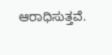ಆರಾಧಿಸುತ್ತವೆ.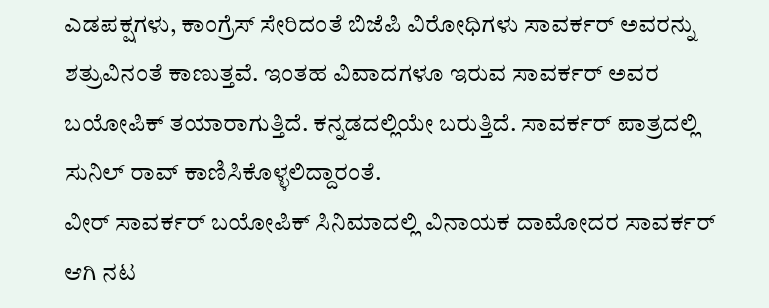ಎಡಪಕ್ಷಗಳು, ಕಾಂಗ್ರೆಸ್ ಸೇರಿದಂತೆ ಬಿಜೆಪಿ ವಿರೋಧಿಗಳು ಸಾವರ್ಕರ್ ಅವರನ್ನು ಶತ್ರುವಿನಂತೆ ಕಾಣುತ್ತವೆ. ಇಂತಹ ವಿವಾದಗಳೂ ಇರುವ ಸಾವರ್ಕರ್ ಅವರ ಬಯೋಪಿಕ್ ತಯಾರಾಗುತ್ತಿದೆ. ಕನ್ನಡದಲ್ಲಿಯೇ ಬರುತ್ತಿದೆ. ಸಾವರ್ಕರ್ ಪಾತ್ರದಲ್ಲಿ ಸುನಿಲ್ ರಾವ್ ಕಾಣಿಸಿಕೊಳ್ಳಲಿದ್ದಾರಂತೆ.
ವೀರ್ ಸಾವರ್ಕರ್ ಬಯೋಪಿಕ್ ಸಿನಿಮಾದಲ್ಲಿ ವಿನಾಯಕ ದಾಮೋದರ ಸಾವರ್ಕರ್ ಆಗಿ ನಟ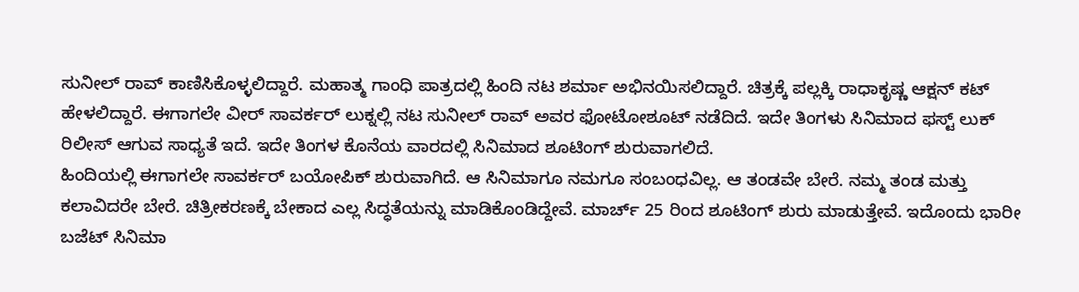ಸುನೀಲ್ ರಾವ್ ಕಾಣಿಸಿಕೊಳ್ಳಲಿದ್ದಾರೆ. ಮಹಾತ್ಮ ಗಾಂಧಿ ಪಾತ್ರದಲ್ಲಿ ಹಿಂದಿ ನಟ ಶರ್ಮಾ ಅಭಿನಯಿಸಲಿದ್ದಾರೆ. ಚಿತ್ರಕ್ಕೆ ಪಲ್ಲಕ್ಕಿ ರಾಧಾಕೃಷ್ಣ ಆಕ್ಷನ್ ಕಟ್ ಹೇಳಲಿದ್ದಾರೆ. ಈಗಾಗಲೇ ವೀರ್ ಸಾವರ್ಕರ್ ಲುಕ್ನಲ್ಲಿ ನಟ ಸುನೀಲ್ ರಾವ್ ಅವರ ಫೋಟೋಶೂಟ್ ನಡೆದಿದೆ. ಇದೇ ತಿಂಗಳು ಸಿನಿಮಾದ ಫಸ್ಟ್ ಲುಕ್ ರಿಲೀಸ್ ಆಗುವ ಸಾಧ್ಯತೆ ಇದೆ. ಇದೇ ತಿಂಗಳ ಕೊನೆಯ ವಾರದಲ್ಲಿ ಸಿನಿಮಾದ ಶೂಟಿಂಗ್ ಶುರುವಾಗಲಿದೆ.
ಹಿಂದಿಯಲ್ಲಿ ಈಗಾಗಲೇ ಸಾವರ್ಕರ್ ಬಯೋಪಿಕ್ ಶುರುವಾಗಿದೆ. ಆ ಸಿನಿಮಾಗೂ ನಮಗೂ ಸಂಬಂಧವಿಲ್ಲ. ಆ ತಂಡವೇ ಬೇರೆ. ನಮ್ಮ ತಂಡ ಮತ್ತು ಕಲಾವಿದರೇ ಬೇರೆ. ಚಿತ್ರೀಕರಣಕ್ಕೆ ಬೇಕಾದ ಎಲ್ಲ ಸಿದ್ಧತೆಯನ್ನು ಮಾಡಿಕೊಂಡಿದ್ದೇವೆ. ಮಾರ್ಚ್ 25 ರಿಂದ ಶೂಟಿಂಗ್ ಶುರು ಮಾಡುತ್ತೇವೆ. ಇದೊಂದು ಭಾರೀ ಬಜೆಟ್ ಸಿನಿಮಾ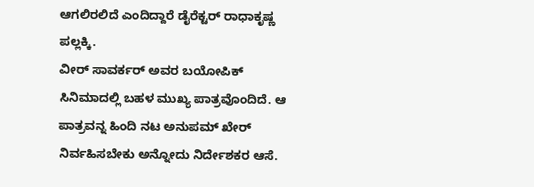ಆಗಲಿರಲಿದೆ ಎಂದಿದ್ದಾರೆ ಡೈರೆಕ್ಟರ್ ರಾಧಾಕೃಷ್ಣ ಪಲ್ಲಕ್ಕಿ.
ವೀರ್ ಸಾವರ್ಕರ್ ಅವರ ಬಯೋಪಿಕ್ ಸಿನಿಮಾದಲ್ಲಿ ಬಹಳ ಮುಖ್ಯ ಪಾತ್ರವೊಂದಿದೆ. ಆ ಪಾತ್ರವನ್ನ ಹಿಂದಿ ನಟ ಅನುಪಮ್ ಖೇರ್ ನಿರ್ವಹಿಸಬೇಕು ಅನ್ನೋದು ನಿರ್ದೇಶಕರ ಆಸೆ.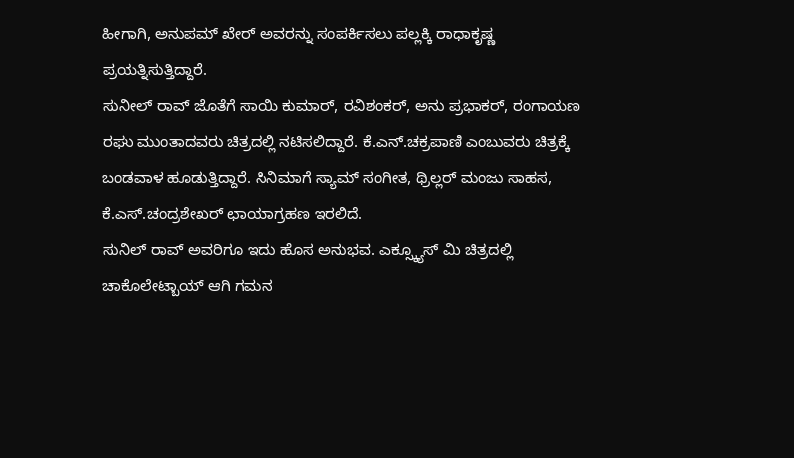ಹೀಗಾಗಿ, ಅನುಪಮ್ ಖೇರ್ ಅವರನ್ನು ಸಂಪರ್ಕಿಸಲು ಪಲ್ಲಕ್ಕಿ ರಾಧಾಕೃಷ್ಣ ಪ್ರಯತ್ನಿಸುತ್ತಿದ್ದಾರೆ.
ಸುನೀಲ್ ರಾವ್ ಜೊತೆಗೆ ಸಾಯಿ ಕುಮಾರ್, ರವಿಶಂಕರ್, ಅನು ಪ್ರಭಾಕರ್, ರಂಗಾಯಣ ರಘು ಮುಂತಾದವರು ಚಿತ್ರದಲ್ಲಿ ನಟಿಸಲಿದ್ದಾರೆ. ಕೆ.ಎನ್.ಚಕ್ರಪಾಣಿ ಎಂಬುವರು ಚಿತ್ರಕ್ಕೆ ಬಂಡವಾಳ ಹೂಡುತ್ತಿದ್ದಾರೆ. ಸಿನಿಮಾಗೆ ಸ್ಯಾಮ್ ಸಂಗೀತ, ಥ್ರಿಲ್ಲರ್ ಮಂಜು ಸಾಹಸ, ಕೆ.ಎಸ್.ಚಂದ್ರಶೇಖರ್ ಛಾಯಾಗ್ರಹಣ ಇರಲಿದೆ.
ಸುನಿಲ್ ರಾವ್ ಅವರಿಗೂ ಇದು ಹೊಸ ಅನುಭವ. ಎಕ್ಸ್ಕ್ಯೂಸ್ ಮಿ ಚಿತ್ರದಲ್ಲಿ ಚಾಕೊಲೇಟ್ಬಾಯ್ ಆಗಿ ಗಮನ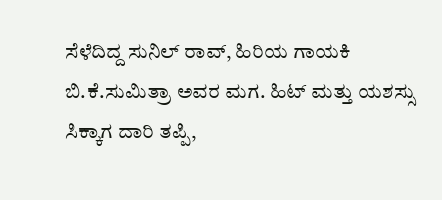ಸೆಳೆದಿದ್ದ ಸುನಿಲ್ ರಾವ್, ಹಿರಿಯ ಗಾಯಕಿ ಬಿ.ಕೆ.ಸುಮಿತ್ರಾ ಅವರ ಮಗ. ಹಿಟ್ ಮತ್ತು ಯಶಸ್ಸು ಸಿಕ್ಕಾಗ ದಾರಿ ತಪ್ಪಿ,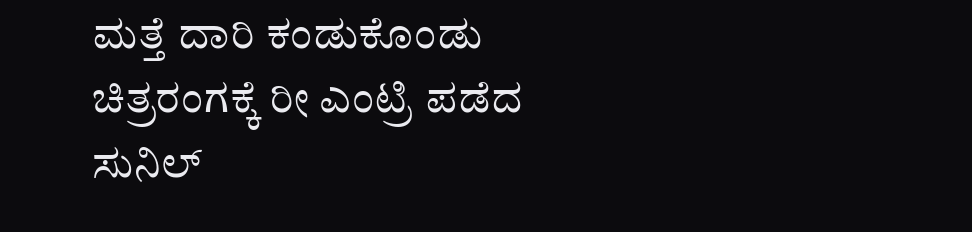ಮತ್ತೆ ದಾರಿ ಕಂಡುಕೊಂಡು ಚಿತ್ರರಂಗಕ್ಕೆ ರೀ ಎಂಟ್ರಿ ಪಡೆದ ಸುನಿಲ್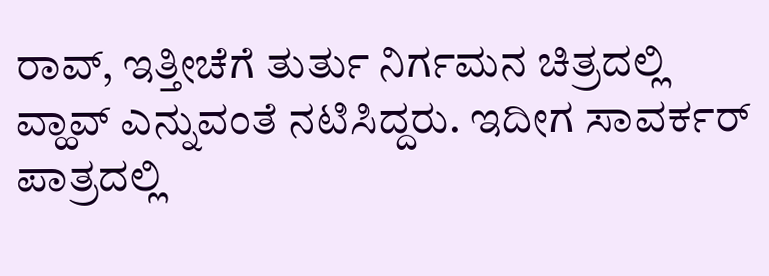ರಾವ್, ಇತ್ತೀಚೆಗೆ ತುರ್ತು ನಿರ್ಗಮನ ಚಿತ್ರದಲ್ಲಿ ವ್ಹಾವ್ ಎನ್ನುವಂತೆ ನಟಿಸಿದ್ದರು. ಇದೀಗ ಸಾವರ್ಕರ್ ಪಾತ್ರದಲ್ಲಿ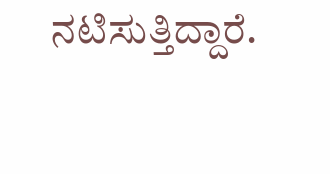ನಟಿಸುತ್ತಿದ್ದಾರೆ.